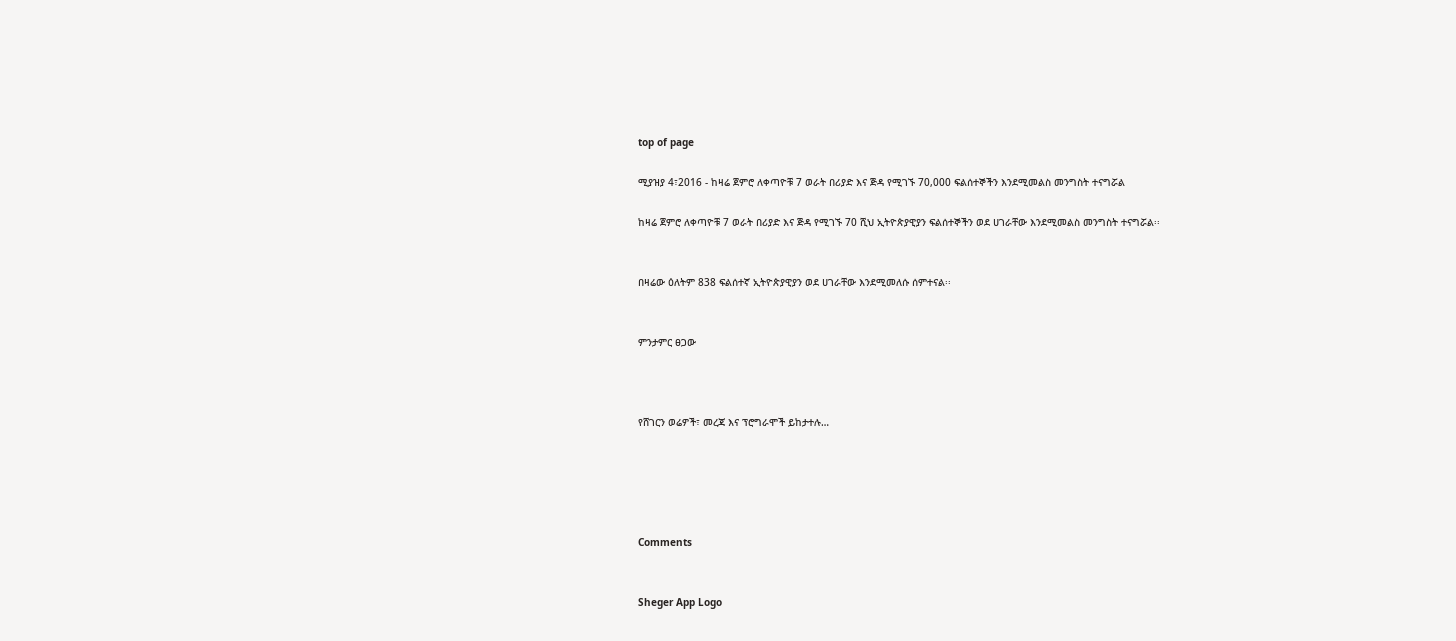top of page

ሚያዝያ 4፣2016 - ከዛሬ ጀምሮ ለቀጣዮቹ 7 ወራት በሪያድ እና ጅዳ የሚገኙ 70,000 ፍልሰተኞችን እንደሚመልስ መንግስት ተናግሯል

ከዛሬ ጀምሮ ለቀጣዮቹ 7 ወራት በሪያድ እና ጅዳ የሚገኙ 70 ሺህ ኢትዮጵያዊያን ፍልሰተኞችን ወደ ሀገራቸው እንደሚመልስ መንግስት ተናግሯል፡፡


በዛሬው ዕለትም 838 ፍልሰተኛ ኢትዮጵያዊያን ወደ ሀገራቸው እንደሚመለሱ ሰምተናል፡፡


ምንታምር ፀጋው



የሸገርን ወሬዎች፣ መረጃ እና ፕሮግራሞች ይከታተሉ…





Comments


Sheger App Logo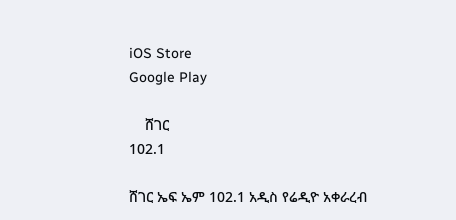iOS Store
Google Play

    ሸገር
102.1

ሸገር ኤፍ ኤም 102.1 አዲስ የሬዲዮ አቀራረብ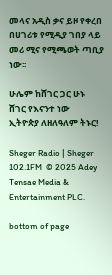መላና አዲስ ቃና ይዞ የቀረበ በሀገሪቱ የሚዲያ ገበያ ላይ መሪ ሚና የሚጫወት ጣቢያ ነው፡፡

ሁሌም ከሸገር ጋር ሁኑ
ሸገር የእናንተ ነው
ኢትዮጵያ ለዘለዓለም ትኑር!

Sheger Radio | Sheger 102.1FM  © 2025 Adey Tensae Media & Entertainment PLC.

bottom of page